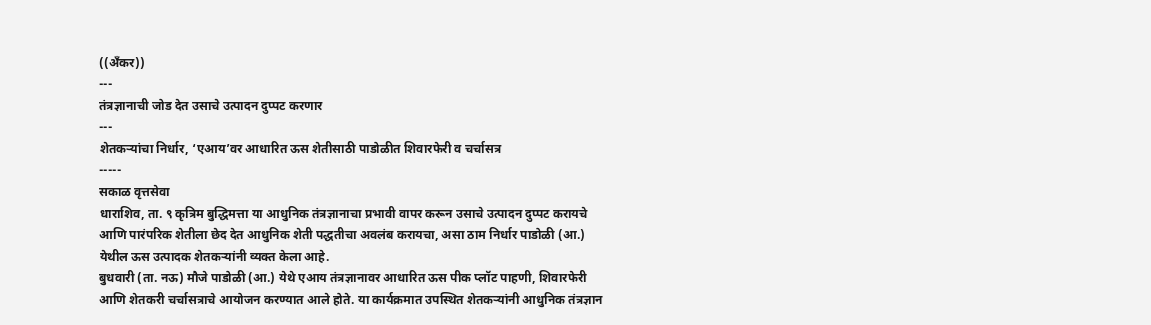((अँकर))
---
तंत्रज्ञानाची जोड देत उसाचे उत्पादन दुप्पट करणार
---
शेतकऱ्यांचा निर्धार, ‘एआय’वर आधारित ऊस शेतीसाठी पाडोळीत शिवारफेरी व चर्चासत्र
-----
सकाळ वृत्तसेवा
धाराशिव, ता. ९ कृत्रिम बुद्धिमत्ता या आधुनिक तंत्रज्ञानाचा प्रभावी वापर करून उसाचे उत्पादन दुप्पट करायचे आणि पारंपरिक शेतीला छेद देत आधुनिक शेती पद्धतीचा अवलंब करायचा, असा ठाम निर्धार पाडोळी (आ.) येथील ऊस उत्पादक शेतकऱ्यांनी व्यक्त केला आहे.
बुधवारी (ता. नऊ) मौजे पाडोळी (आ.) येथे एआय तंत्रज्ञानावर आधारित ऊस पीक प्लॉट पाहणी, शिवारफेरी आणि शेतकरी चर्चासत्राचे आयोजन करण्यात आले होते. या कार्यक्रमात उपस्थित शेतकऱ्यांनी आधुनिक तंत्रज्ञान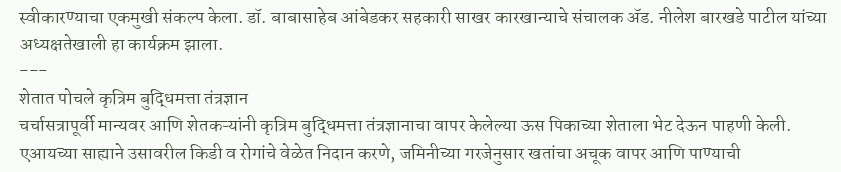स्वीकारण्याचा एकमुखी संकल्प केला. डॉ. बाबासाहेब आंबेडकर सहकारी साखर कारखान्याचे संचालक ॲड. नीलेश बारखडे पाटील यांच्या अध्यक्षतेखाली हा कार्यक्रम झाला.
---
शेतात पोचले कृत्रिम बुद्धिमत्ता तंत्रज्ञान
चर्चासत्रापूर्वी मान्यवर आणि शेतकऱ्यांनी कृत्रिम बुद्धिमत्ता तंत्रज्ञानाचा वापर केलेल्या ऊस पिकाच्या शेताला भेट देऊन पाहणी केली. एआयच्या साह्याने उसावरील किडी व रोगांचे वेळेत निदान करणे, जमिनीच्या गरजेनुसार खतांचा अचूक वापर आणि पाण्याची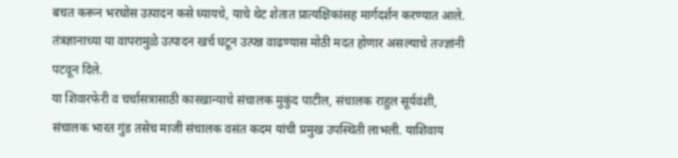बचत करून भरघोस उत्पादन कसे घ्यायचे, याचे थेट शेतात प्रात्यक्षिकांसह मार्गदर्शन करण्यात आले. तंत्रज्ञानाच्या या वापरामुळे उत्पादन खर्च घटून उत्पन्न वाढण्यास मोठी मदत होणार असल्याचे तज्ज्ञांनी पटवून दिले.
या शिवारफेरी व चर्चासत्रासाठी कारखान्याचे संचालक मुकुंद पाटील, संचालक राहुल सूर्यवंशी, संचालक भारत गुंड तसेच माजी संचालक वसंत कदम यांची प्रमुख उपस्थिती लाभली. याशिवाय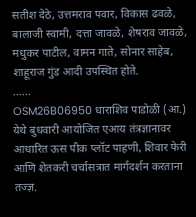सतीश देठे, उत्तमराव पवार, विकास ढवळे, बालाजी स्वामी, दत्ता जावळे, शेषराव जावळे, मधुकर पाटील, वामन गाते, सोनार साहेब, शाहूराज गुंड आदी उपस्थित होते.
......
OSM26B06950 धाराशिव पाडोळी (आ.) येथे बुधवारी आयोजित एआय तंत्रज्ञानावर आधारित ऊस पीक प्लॉट पाहणी, शिवार फेरी आणि शेतकरी चर्चासत्रात मार्गदर्शन करताना तज्ज्ञ.